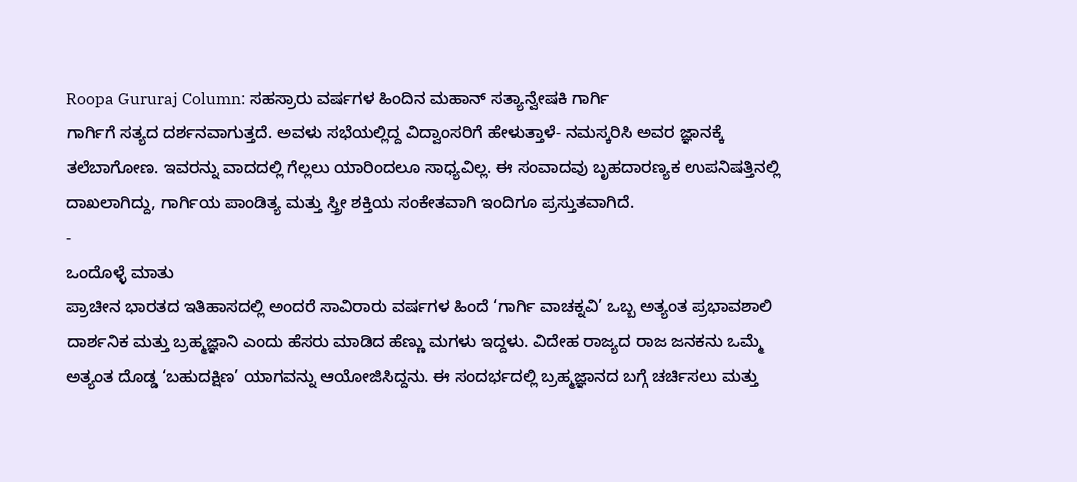Roopa Gururaj Column: ಸಹಸ್ರಾರು ವರ್ಷಗಳ ಹಿಂದಿನ ಮಹಾನ್ ಸತ್ಯಾನ್ವೇಷಕಿ ಗಾರ್ಗಿ
ಗಾರ್ಗಿಗೆ ಸತ್ಯದ ದರ್ಶನವಾಗುತ್ತದೆ. ಅವಳು ಸಭೆಯಲ್ಲಿದ್ದ ವಿದ್ವಾಂಸರಿಗೆ ಹೇಳುತ್ತಾಳೆ- ನಮಸ್ಕರಿಸಿ ಅವರ ಜ್ಞಾನಕ್ಕೆ ತಲೆಬಾಗೋಣ. ಇವರನ್ನು ವಾದದಲ್ಲಿ ಗೆಲ್ಲಲು ಯಾರಿಂದಲೂ ಸಾಧ್ಯವಿಲ್ಲ. ಈ ಸಂವಾದವು ಬೃಹದಾರಣ್ಯಕ ಉಪನಿಷತ್ತಿನಲ್ಲಿ ದಾಖಲಾಗಿದ್ದು, ಗಾರ್ಗಿಯ ಪಾಂಡಿತ್ಯ ಮತ್ತು ಸ್ತ್ರೀ ಶಕ್ತಿಯ ಸಂಕೇತವಾಗಿ ಇಂದಿಗೂ ಪ್ರಸ್ತುತವಾಗಿದೆ.
-
ಒಂದೊಳ್ಳೆ ಮಾತು
ಪ್ರಾಚೀನ ಭಾರತದ ಇತಿಹಾಸದಲ್ಲಿ ಅಂದರೆ ಸಾವಿರಾರು ವರ್ಷಗಳ ಹಿಂದೆ ‘ಗಾರ್ಗಿ ವಾಚಕ್ನವಿ’ ಒಬ್ಬ ಅತ್ಯಂತ ಪ್ರಭಾವಶಾಲಿ ದಾರ್ಶನಿಕ ಮತ್ತು ಬ್ರಹ್ಮಜ್ಞಾನಿ ಎಂದು ಹೆಸರು ಮಾಡಿದ ಹೆಣ್ಣು ಮಗಳು ಇದ್ದಳು. ವಿದೇಹ ರಾಜ್ಯದ ರಾಜ ಜನಕನು ಒಮ್ಮೆ ಅತ್ಯಂತ ದೊಡ್ಡ ‘ಬಹುದಕ್ಷಿಣ’ ಯಾಗವನ್ನು ಆಯೋಜಿಸಿದ್ದನು. ಈ ಸಂದರ್ಭದಲ್ಲಿ ಬ್ರಹ್ಮಜ್ಞಾನದ ಬಗ್ಗೆ ಚರ್ಚಿಸಲು ಮತ್ತು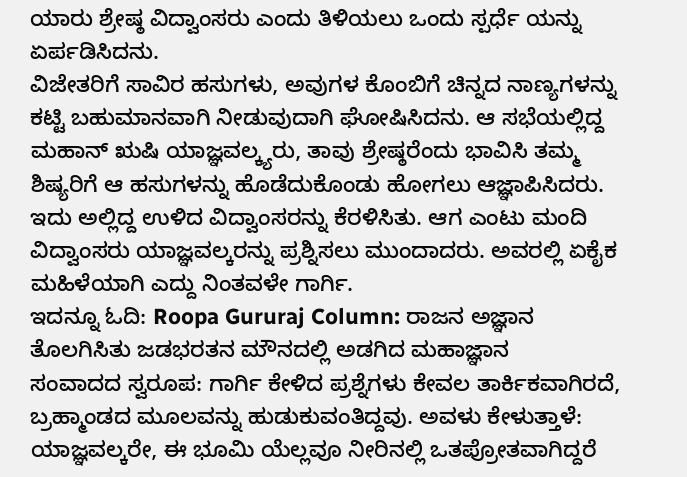ಯಾರು ಶ್ರೇಷ್ಠ ವಿದ್ವಾಂಸರು ಎಂದು ತಿಳಿಯಲು ಒಂದು ಸ್ಪರ್ಧೆ ಯನ್ನು ಏರ್ಪಡಿಸಿದನು.
ವಿಜೇತರಿಗೆ ಸಾವಿರ ಹಸುಗಳು, ಅವುಗಳ ಕೊಂಬಿಗೆ ಚಿನ್ನದ ನಾಣ್ಯಗಳನ್ನು ಕಟ್ಟಿ ಬಹುಮಾನವಾಗಿ ನೀಡುವುದಾಗಿ ಘೋಷಿಸಿದನು. ಆ ಸಭೆಯಲ್ಲಿದ್ದ ಮಹಾನ್ ಋಷಿ ಯಾಜ್ಞವಲ್ಕ್ಯರು, ತಾವು ಶ್ರೇಷ್ಠರೆಂದು ಭಾವಿಸಿ ತಮ್ಮ ಶಿಷ್ಯರಿಗೆ ಆ ಹಸುಗಳನ್ನು ಹೊಡೆದುಕೊಂಡು ಹೋಗಲು ಆಜ್ಞಾಪಿಸಿದರು.
ಇದು ಅಲ್ಲಿದ್ದ ಉಳಿದ ವಿದ್ವಾಂಸರನ್ನು ಕೆರಳಿಸಿತು. ಆಗ ಎಂಟು ಮಂದಿ ವಿದ್ವಾಂಸರು ಯಾಜ್ಞವಲ್ಕರನ್ನು ಪ್ರಶ್ನಿಸಲು ಮುಂದಾದರು. ಅವರಲ್ಲಿ ಏಕೈಕ ಮಹಿಳೆಯಾಗಿ ಎದ್ದು ನಿಂತವಳೇ ಗಾರ್ಗಿ.
ಇದನ್ನೂ ಓದಿ: Roopa Gururaj Column: ರಾಜನ ಅಜ್ಞಾನ ತೊಲಗಿಸಿತು ಜಡಭರತನ ಮೌನದಲ್ಲಿ ಅಡಗಿದ ಮಹಾಜ್ಞಾನ
ಸಂವಾದದ ಸ್ವರೂಪ: ಗಾರ್ಗಿ ಕೇಳಿದ ಪ್ರಶ್ನೆಗಳು ಕೇವಲ ತಾರ್ಕಿಕವಾಗಿರದೆ, ಬ್ರಹ್ಮಾಂಡದ ಮೂಲವನ್ನು ಹುಡುಕುವಂತಿದ್ದವು. ಅವಳು ಕೇಳುತ್ತಾಳೆ: ಯಾಜ್ಞವಲ್ಕರೇ, ಈ ಭೂಮಿ ಯೆಲ್ಲವೂ ನೀರಿನಲ್ಲಿ ಒತಪ್ರೋತವಾಗಿದ್ದರೆ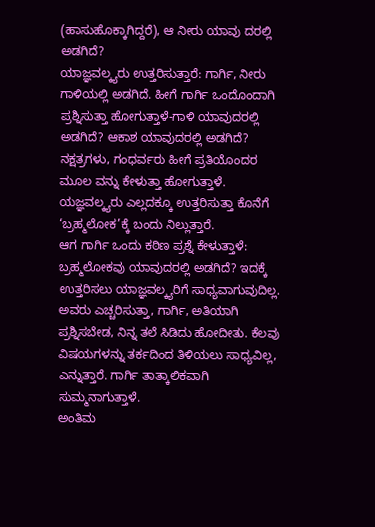(ಹಾಸುಹೊಕ್ಕಾಗಿದ್ದರೆ), ಆ ನೀರು ಯಾವು ದರಲ್ಲಿ ಅಡಗಿದೆ?
ಯಾಜ್ಞವಲ್ಕ್ಯರು ಉತ್ತರಿಸುತ್ತಾರೆ: ಗಾರ್ಗಿ, ನೀರು ಗಾಳಿಯಲ್ಲಿ ಅಡಗಿದೆ. ಹೀಗೆ ಗಾರ್ಗಿ ಒಂದೊಂದಾಗಿ ಪ್ರಶ್ನಿಸುತ್ತಾ ಹೋಗುತ್ತಾಳೆ-ಗಾಳಿ ಯಾವುದರಲ್ಲಿ ಅಡಗಿದೆ? ಆಕಾಶ ಯಾವುದರಲ್ಲಿ ಅಡಗಿದೆ? ನಕ್ಷತ್ರಗಳು, ಗಂಧರ್ವರು ಹೀಗೆ ಪ್ರತಿಯೊಂದರ ಮೂಲ ವನ್ನು ಕೇಳುತ್ತಾ ಹೋಗುತ್ತಾಳೆ. ಯಜ್ಞವಲ್ಕ್ಯರು ಎಲ್ಲದಕ್ಕೂ ಉತ್ತರಿಸುತ್ತಾ ಕೊನೆಗೆ ‘ಬ್ರಹ್ಮಲೋಕ’ಕ್ಕೆ ಬಂದು ನಿಲ್ಲುತ್ತಾರೆ.
ಆಗ ಗಾರ್ಗಿ ಒಂದು ಕಠಿಣ ಪ್ರಶ್ನೆ ಕೇಳುತ್ತಾಳೆ: ಬ್ರಹ್ಮಲೋಕವು ಯಾವುದರಲ್ಲಿ ಅಡಗಿದೆ? ಇದಕ್ಕೆ ಉತ್ತರಿಸಲು ಯಾಜ್ಞವಲ್ಕ್ಯರಿಗೆ ಸಾಧ್ಯವಾಗುವುದಿಲ್ಲ. ಅವರು ಎಚ್ಚರಿಸುತ್ತಾ, ಗಾರ್ಗಿ, ಅತಿಯಾಗಿ ಪ್ರಶ್ನಿಸಬೇಡ, ನಿನ್ನ ತಲೆ ಸಿಡಿದು ಹೋದೀತು. ಕೆಲವು ವಿಷಯಗಳನ್ನು ತರ್ಕದಿಂದ ತಿಳಿಯಲು ಸಾಧ್ಯವಿಲ್ಲ, ಎನ್ನುತ್ತಾರೆ. ಗಾರ್ಗಿ ತಾತ್ಕಾಲಿಕವಾಗಿ ಸುಮ್ಮನಾಗುತ್ತಾಳೆ.
ಅಂತಿಮ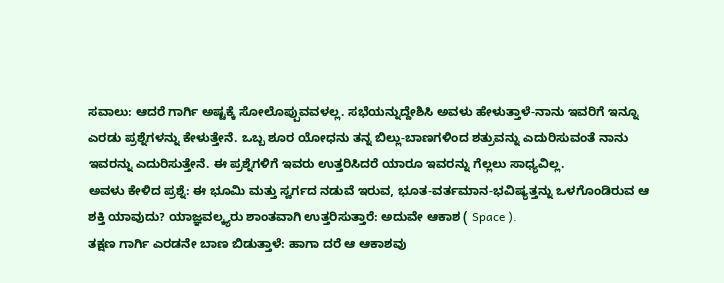ಸವಾಲು: ಆದರೆ ಗಾರ್ಗಿ ಅಷ್ಟಕ್ಕೆ ಸೋಲೊಪ್ಪುವವಳಲ್ಲ. ಸಭೆಯನ್ನುದ್ದೇಶಿಸಿ ಅವಳು ಹೇಳುತ್ತಾಳೆ-ನಾನು ಇವರಿಗೆ ಇನ್ನೂ ಎರಡು ಪ್ರಶ್ನೆಗಳನ್ನು ಕೇಳುತ್ತೇನೆ. ಒಬ್ಬ ಶೂರ ಯೋಧನು ತನ್ನ ಬಿಲ್ಲು-ಬಾಣಗಳಿಂದ ಶತ್ರುವನ್ನು ಎದುರಿಸುವಂತೆ ನಾನು ಇವರನ್ನು ಎದುರಿಸುತ್ತೇನೆ. ಈ ಪ್ರಶ್ನೆಗಳಿಗೆ ಇವರು ಉತ್ತರಿಸಿದರೆ ಯಾರೂ ಇವರನ್ನು ಗೆಲ್ಲಲು ಸಾಧ್ಯವಿಲ್ಲ.
ಅವಳು ಕೇಳಿದ ಪ್ರಶ್ನೆ: ಈ ಭೂಮಿ ಮತ್ತು ಸ್ವರ್ಗದ ನಡುವೆ ಇರುವ, ಭೂತ-ವರ್ತಮಾನ-ಭವಿಷ್ಯತ್ತನ್ನು ಒಳಗೊಂಡಿರುವ ಆ ಶಕ್ತಿ ಯಾವುದು? ಯಾಜ್ಞವಲ್ಕ್ಯರು ಶಾಂತವಾಗಿ ಉತ್ತರಿಸುತ್ತಾರೆ: ಅದುವೇ ಆಕಾಶ ( Space ).
ತಕ್ಷಣ ಗಾರ್ಗಿ ಎರಡನೇ ಬಾಣ ಬಿಡುತ್ತಾಳೆ: ಹಾಗಾ ದರೆ ಆ ಆಕಾಶವು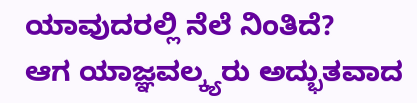ಯಾವುದರಲ್ಲಿ ನೆಲೆ ನಿಂತಿದೆ?
ಆಗ ಯಾಜ್ಞವಲ್ಕ್ಯರು ಅದ್ಭುತವಾದ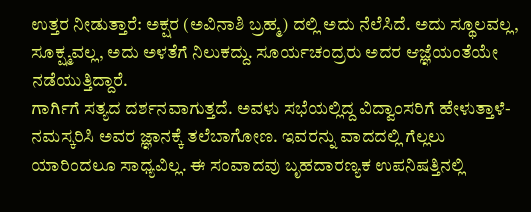ಉತ್ತರ ನೀಡುತ್ತಾರೆ: ಅಕ್ಷರ (ಅವಿನಾಶಿ ಬ್ರಹ್ಮ) ದಲ್ಲಿ ಅದು ನೆಲೆಸಿದೆ. ಅದು ಸ್ಥೂಲವಲ್ಲ, ಸೂಕ್ಷ್ಮವಲ್ಲ, ಅದು ಅಳತೆಗೆ ನಿಲುಕದ್ದು. ಸೂರ್ಯಚಂದ್ರರು ಅದರ ಆಜ್ಞೆಯಂತೆಯೇ ನಡೆಯುತ್ತಿದ್ದಾರೆ.
ಗಾರ್ಗಿಗೆ ಸತ್ಯದ ದರ್ಶನವಾಗುತ್ತದೆ. ಅವಳು ಸಭೆಯಲ್ಲಿದ್ದ ವಿದ್ವಾಂಸರಿಗೆ ಹೇಳುತ್ತಾಳೆ- ನಮಸ್ಕರಿಸಿ ಅವರ ಜ್ಞಾನಕ್ಕೆ ತಲೆಬಾಗೋಣ. ಇವರನ್ನು ವಾದದಲ್ಲಿ ಗೆಲ್ಲಲು ಯಾರಿಂದಲೂ ಸಾಧ್ಯವಿಲ್ಲ. ಈ ಸಂವಾದವು ಬೃಹದಾರಣ್ಯಕ ಉಪನಿಷತ್ತಿನಲ್ಲಿ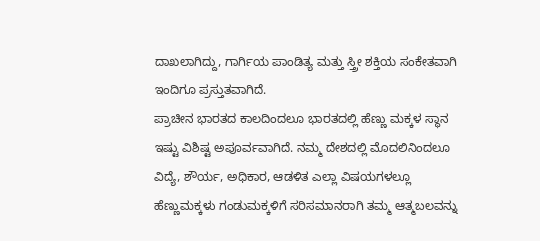ದಾಖಲಾಗಿದ್ದು, ಗಾರ್ಗಿಯ ಪಾಂಡಿತ್ಯ ಮತ್ತು ಸ್ತ್ರೀ ಶಕ್ತಿಯ ಸಂಕೇತವಾಗಿ ಇಂದಿಗೂ ಪ್ರಸ್ತುತವಾಗಿದೆ.
ಪ್ರಾಚೀನ ಭಾರತದ ಕಾಲದಿಂದಲೂ ಭಾರತದಲ್ಲಿ ಹೆಣ್ಣು ಮಕ್ಕಳ ಸ್ಥಾನ ಇಷ್ಟು ವಿಶಿಷ್ಟ ಅಪೂರ್ವವಾಗಿದೆ. ನಮ್ಮ ದೇಶದಲ್ಲಿ ಮೊದಲಿನಿಂದಲೂ ವಿದ್ಯೆ, ಶೌರ್ಯ, ಅಧಿಕಾರ, ಆಡಳಿತ ಎಲ್ಲಾ ವಿಷಯಗಳಲ್ಲೂ ಹೆಣ್ಣುಮಕ್ಕಳು ಗಂಡುಮಕ್ಕಳಿಗೆ ಸರಿಸಮಾನರಾಗಿ ತಮ್ಮ ಆತ್ಮಬಲವನ್ನು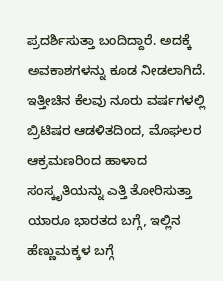ಪ್ರದರ್ಶಿಸುತ್ತಾ ಬಂದಿದ್ದಾರೆ. ಅದಕ್ಕೆ ಅವಕಾಶಗಳನ್ನು ಕೂಡ ನೀಡಲಾಗಿದೆ. ಇತ್ತೀಚಿನ ಕೆಲವು ನೂರು ವರ್ಷಗಳಲ್ಲಿ ಬ್ರಿಟಿಷರ ಆಡಳಿತದಿಂದ, ಮೊಘಲರ ಆಕ್ರಮಣರಿಂದ ಹಾಳಾದ ಸಂಸ್ಕೃತಿಯನ್ನು ಎತ್ತಿ ತೋರಿಸುತ್ತಾ ಯಾರೂ ಭಾರತದ ಬಗ್ಗೆ, ಇಲ್ಲಿನ ಹೆಣ್ಣುಮಕ್ಕಳ ಬಗ್ಗೆ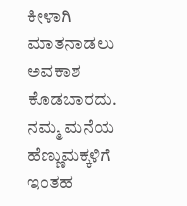ಕೀಳಾಗಿ ಮಾತನಾಡಲು ಅವಕಾಶ ಕೊಡಬಾರದು. ನಮ್ಮ ಮನೆಯ ಹೆಣ್ಣುಮಕ್ಕಳಿಗೆ ಇಂತಹ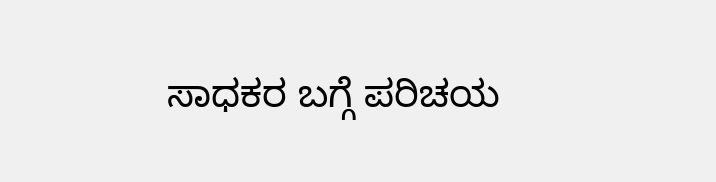ಸಾಧಕರ ಬಗ್ಗೆ ಪರಿಚಯ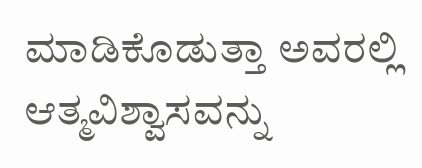ಮಾಡಿಕೊಡುತ್ತಾ ಅವರಲ್ಲಿ ಆತ್ಮವಿಶ್ವಾಸವನ್ನು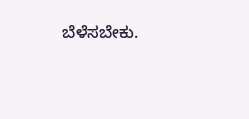ಬೆಳೆಸಬೇಕು.